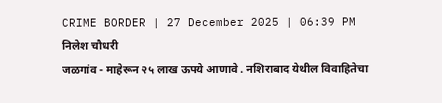CRIME BORDER | 27 December 2025 | 06:39 PM
निलेश चौधरी
जळगांव - माहेरून २५ लाख ऊपये आणावे . नशिराबाद येथील विवाहितेचा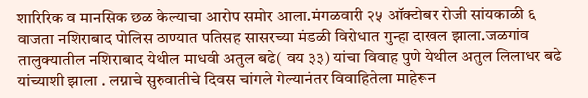शारिरिक व मानसिक छळ केल्याचा आरोप समोर आला.मंगळवारी २५ ऑक्टोबर रोजी सांयकाळी ६ वाजता नशिराबाद पोलिस ठाण्यात पतिसह सासरच्या मंडळी विरोधात गुन्हा दाखल झाला.जळगांव तालुक्यातील नशिराबाद येथील माधवी अतुल बढे( वय ३३) यांचा विवाह पुणे येथील अतुल लिलाधर बढे यांच्याशी झाला . लग्नाचे सुरुवातीचे दिवस चांगले गेल्यानंतर विवाहितेला माहेरून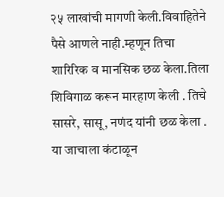२५ लाखांची मागणी केली.विवाहितेने पैसे आणले नाही.म्हणून तिचा शारिरिक व मानसिक छळ केला.तिला शिविगाळ करून मारहाण केली . तिचे सासरे, सासू, नणंद यांनी छळ केला . या जाचाला कंटाळून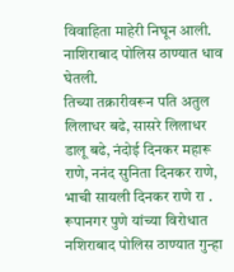विवाहिता माहेरी निघून आली. नाशिराबाद पोलिस ठाण्यात धाव घेतली.
तिच्या तक्रारीवरून पति अतुल लिलाधर बढे, सासरे लिलाधर डालू बढे, नंदोई दिनकर महारू राणे, ननंद सुनिता दिनकर राणे, भाची सायली दिनकर राणे रा . रूपानगर पुणे यांच्या विरोधात नशिराबाद पोलिस ठाण्यात गुन्हा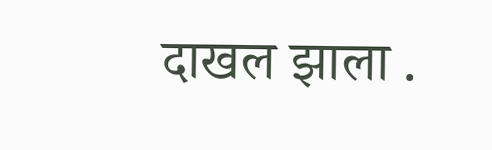दाखल झाला .